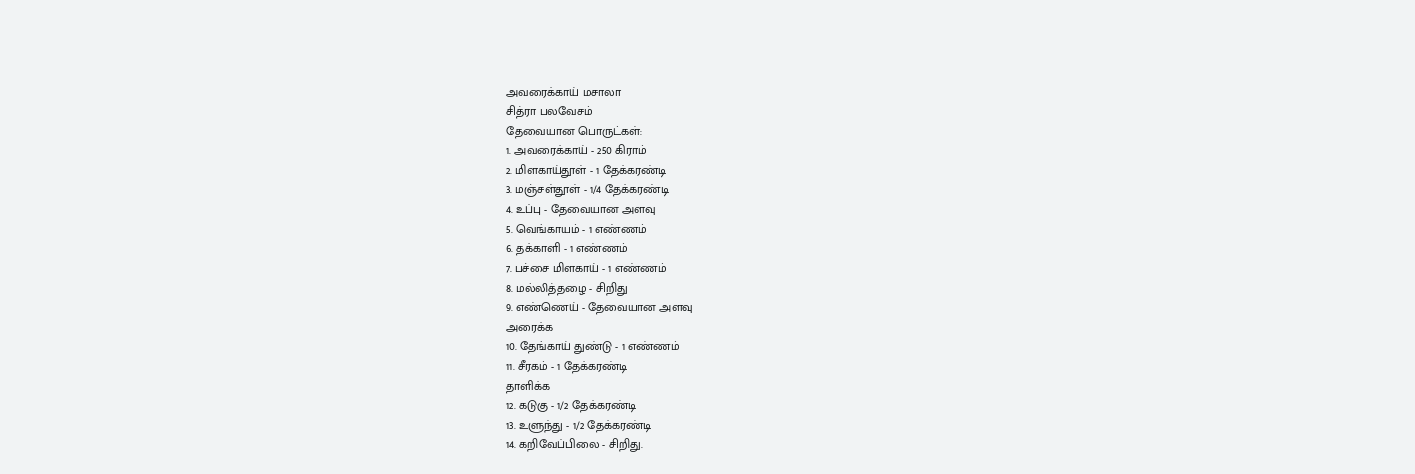அவரைக்காய் மசாலா
சித்ரா பலவேசம்
தேவையான பொருட்கள்:
1. அவரைக்காய் - 250 கிராம்
2. மிளகாய்தூள் - 1 தேக்கரண்டி
3. மஞ்சள்தூள் - 1/4 தேக்கரண்டி
4. உப்பு - தேவையான அளவு
5. வெங்காயம் - 1 எண்ணம்
6. தக்காளி - 1 எண்ணம்
7. பச்சை மிளகாய் - 1 எண்ணம்
8. மல்லித்தழை - சிறிது
9. எண்ணெய் - தேவையான அளவு
அரைக்க
10. தேங்காய் துண்டு - 1 எண்ணம்
11. சீரகம் - 1 தேக்கரண்டி
தாளிக்க
12. கடுகு - 1/2 தேக்கரண்டி
13. உளுந்து - 1/2 தேக்கரண்டி
14. கறிவேப்பிலை - சிறிது.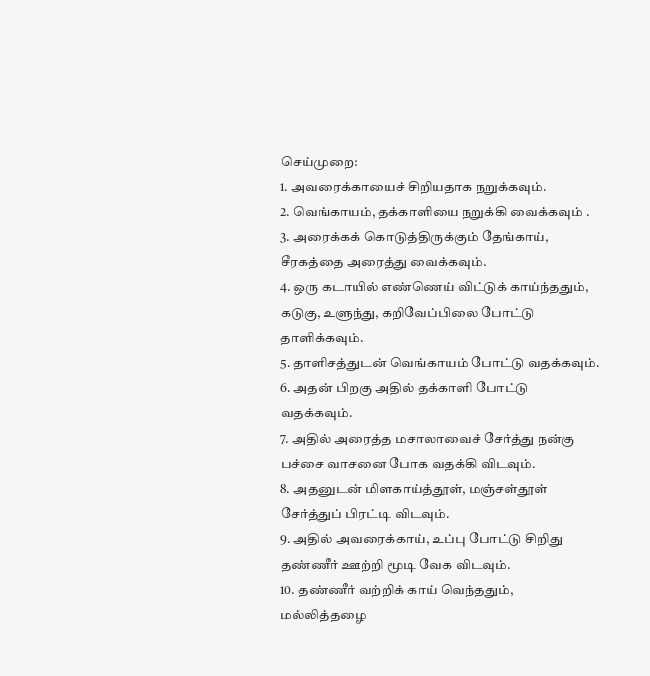செய்முறை:
1. அவரைக்காயைச் சிறியதாக நறுக்கவும்.
2. வெங்காயம், தக்காளியை நறுக்கி வைக்கவும் .
3. அரைக்கக் கொடுத்திருக்கும் தேங்காய், சீரகத்தை அரைத்து வைக்கவும்.
4. ஒரு கடாயில் எண்ணெய் விட்டுக் காய்ந்ததும், கடுகு, உளுந்து, கறிவேப்பிலை போட்டு தாளிக்கவும்.
5. தாளிசத்துடன் வெங்காயம் போட்டு வதக்கவும்.
6. அதன் பிறகு அதில் தக்காளி போட்டு வதக்கவும்.
7. அதில் அரைத்த மசாலாவைச் சேர்த்து நன்கு பச்சை வாசனை போக வதக்கி விடவும்.
8. அதனுடன் மிளகாய்த்தூள், மஞ்சள்தூள் சேர்த்துப் பிரட்டி விடவும்.
9. அதில் அவரைக்காய், உப்பு போட்டு சிறிது தண்ணீர் ஊற்றி மூடி வேக விடவும்.
10. தண்ணீர் வற்றிக் காய் வெந்ததும், மல்லித்தழை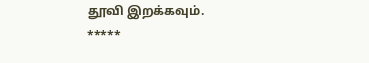தூவி இறக்கவும்.
*****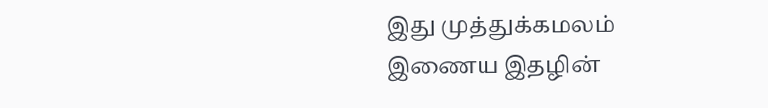இது முத்துக்கமலம் இணைய இதழின்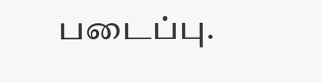படைப்பு.